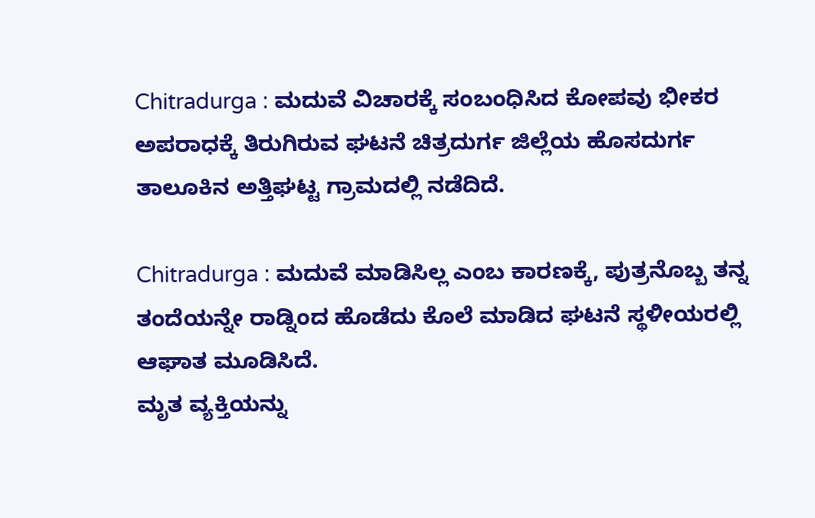Chitradurga : ಮದುವೆ ವಿಚಾರಕ್ಕೆ ಸಂಬಂಧಿಸಿದ ಕೋಪವು ಭೀಕರ ಅಪರಾಧಕ್ಕೆ ತಿರುಗಿರುವ ಘಟನೆ ಚಿತ್ರದುರ್ಗ ಜಿಲ್ಲೆಯ ಹೊಸದುರ್ಗ ತಾಲೂಕಿನ ಅತ್ತಿಘಟ್ಟ ಗ್ರಾಮದಲ್ಲಿ ನಡೆದಿದೆ.

Chitradurga : ಮದುವೆ ಮಾಡಿಸಿಲ್ಲ ಎಂಬ ಕಾರಣಕ್ಕೆ, ಪುತ್ರನೊಬ್ಬ ತನ್ನ ತಂದೆಯನ್ನೇ ರಾಡ್ನಿಂದ ಹೊಡೆದು ಕೊಲೆ ಮಾಡಿದ ಘಟನೆ ಸ್ಥಳೀಯರಲ್ಲಿ ಆಘಾತ ಮೂಡಿಸಿದೆ.
ಮೃತ ವ್ಯಕ್ತಿಯನ್ನು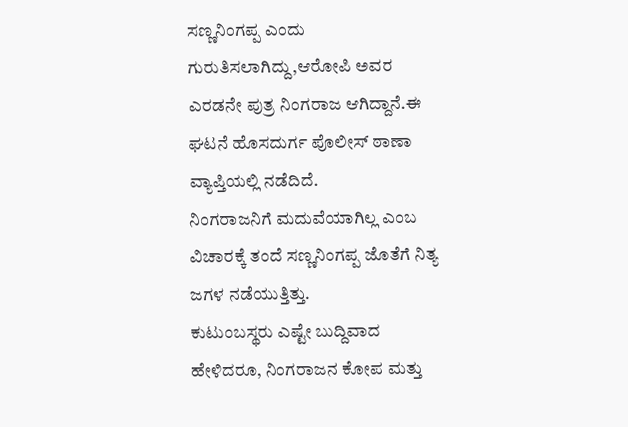ಸಣ್ಣನಿಂಗಪ್ಪ ಎಂದು ಗುರುತಿಸಲಾಗಿದ್ದು,ಆರೋಪಿ ಅವರ ಎರಡನೇ ಪುತ್ರ ನಿಂಗರಾಜ ಆಗಿದ್ದಾನೆ.ಈ ಘಟನೆ ಹೊಸದುರ್ಗ ಪೊಲೀಸ್ ಠಾಣಾ ವ್ಯಾಪ್ತಿಯಲ್ಲಿ ನಡೆದಿದೆ.
ನಿಂಗರಾಜನಿಗೆ ಮದುವೆಯಾಗಿಲ್ಲ ಎಂಬ ವಿಚಾರಕ್ಕೆ ತಂದೆ ಸಣ್ಣನಿಂಗಪ್ಪ ಜೊತೆಗೆ ನಿತ್ಯ ಜಗಳ ನಡೆಯುತ್ತಿತ್ತು.
ಕುಟುಂಬಸ್ಥರು ಎಷ್ಟೇ ಬುದ್ದಿವಾದ ಹೇಳಿದರೂ, ನಿಂಗರಾಜನ ಕೋಪ ಮತ್ತು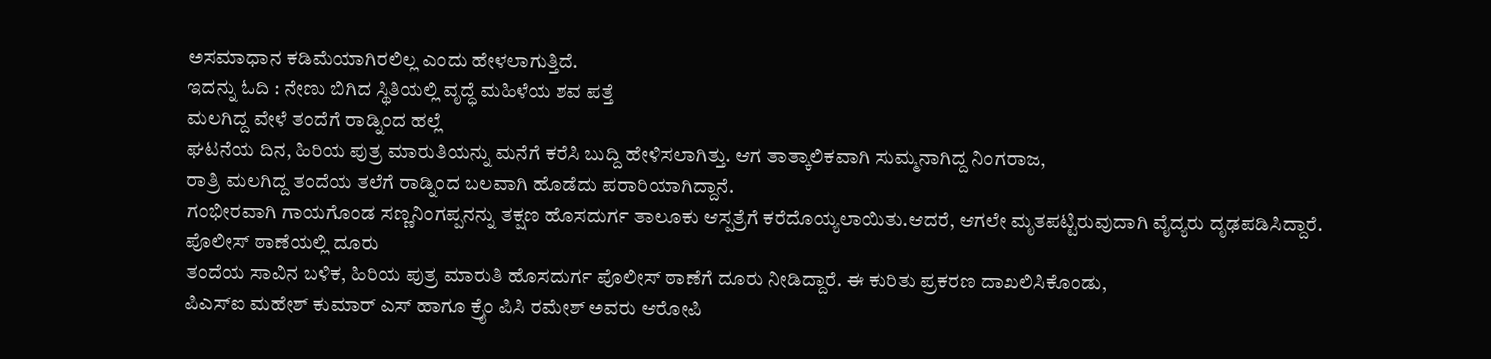ಅಸಮಾಧಾನ ಕಡಿಮೆಯಾಗಿರಲಿಲ್ಲ ಎಂದು ಹೇಳಲಾಗುತ್ತಿದೆ.
ಇದನ್ನು ಓದಿ : ನೇಣು ಬಿಗಿದ ಸ್ಥಿತಿಯಲ್ಲಿ ವೃದ್ಧೆ ಮಹಿಳೆಯ ಶವ ಪತ್ತೆ
ಮಲಗಿದ್ದ ವೇಳೆ ತಂದೆಗೆ ರಾಡ್ನಿಂದ ಹಲ್ಲೆ
ಘಟನೆಯ ದಿನ, ಹಿರಿಯ ಪುತ್ರ ಮಾರುತಿಯನ್ನು ಮನೆಗೆ ಕರೆಸಿ ಬುದ್ದಿ ಹೇಳಿಸಲಾಗಿತ್ತು. ಆಗ ತಾತ್ಕಾಲಿಕವಾಗಿ ಸುಮ್ಮನಾಗಿದ್ದ ನಿಂಗರಾಜ,
ರಾತ್ರಿ ಮಲಗಿದ್ದ ತಂದೆಯ ತಲೆಗೆ ರಾಡ್ನಿಂದ ಬಲವಾಗಿ ಹೊಡೆದು ಪರಾರಿಯಾಗಿದ್ದಾನೆ.
ಗಂಭೀರವಾಗಿ ಗಾಯಗೊಂಡ ಸಣ್ಣನಿಂಗಪ್ಪನನ್ನು ತಕ್ಷಣ ಹೊಸದುರ್ಗ ತಾಲೂಕು ಆಸ್ಪತ್ರೆಗೆ ಕರೆದೊಯ್ಯಲಾಯಿತು.ಆದರೆ, ಆಗಲೇ ಮೃತಪಟ್ಟಿರುವುದಾಗಿ ವೈದ್ಯರು ದೃಢಪಡಿಸಿದ್ದಾರೆ.
ಪೊಲೀಸ್ ಠಾಣೆಯಲ್ಲಿ ದೂರು
ತಂದೆಯ ಸಾವಿನ ಬಳಿಕ, ಹಿರಿಯ ಪುತ್ರ ಮಾರುತಿ ಹೊಸದುರ್ಗ ಪೊಲೀಸ್ ಠಾಣೆಗೆ ದೂರು ನೀಡಿದ್ದಾರೆ. ಈ ಕುರಿತು ಪ್ರಕರಣ ದಾಖಲಿಸಿಕೊಂಡು,
ಪಿಎಸ್ಐ ಮಹೇಶ್ ಕುಮಾರ್ ಎಸ್ ಹಾಗೂ ಕ್ರೈಂ ಪಿಸಿ ರಮೇಶ್ ಅವರು ಆರೋಪಿ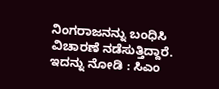ನಿಂಗರಾಜನನ್ನು ಬಂಧಿಸಿ ವಿಚಾರಣೆ ನಡೆಸುತ್ತಿದ್ದಾರೆ.
ಇದನ್ನು ನೋಡಿ : ಸಿಎಂ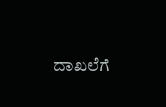ದಾಖಲೆಗೆ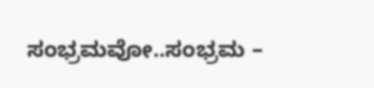ಸಂಭ್ರಮವೋ..ಸಂಭ್ರಮ –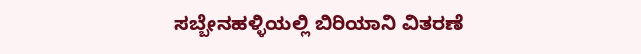ಸಬ್ಬೇನಹಳ್ಳಿಯಲ್ಲಿ ಬಿರಿಯಾನಿ ವಿತರಣೆ